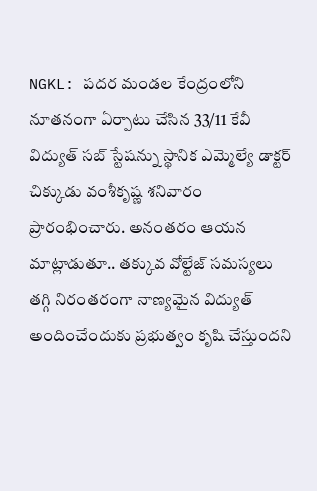NGKL: పదర మండల కేంద్రంలోని నూతనంగా ఏర్పాటు చేసిన 33/11 కేవీ విద్యుత్ సబ్ స్టేషన్ను స్థానిక ఎమ్మెల్యే డాక్టర్ చిక్కుడు వంశీకృష్ణ శనివారం ప్రారంభించారు. అనంతరం ఆయన మాట్లాడుతూ.. తక్కువ వోల్టేజ్ సమస్యలు తగ్గి నిరంతరంగా నాణ్యమైన విద్యుత్ అందించేందుకు ప్రభుత్వం కృషి చేస్తుందని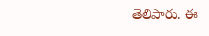తెలిపారు. ఈ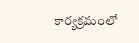కార్యక్రమంలో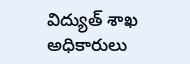విద్యుత్ శాఖ అధికారులు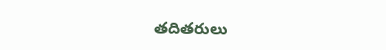తదితరులు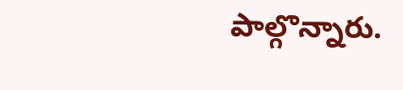పాల్గొన్నారు.